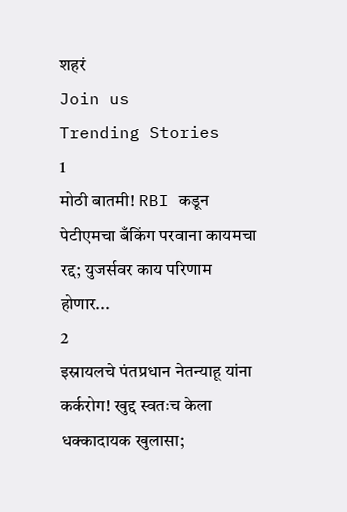शहरं
Join us
Trending Stories
1
मोठी बातमी! RBI कडून पेटीएमचा बँकिंग परवाना कायमचा रद्द; युजर्सवर काय परिणाम होणार...
2
इस्रायलचे पंतप्रधान नेतन्याहू यांना कर्करोग! खुद्द स्वतःच केला धक्कादायक खुलासा;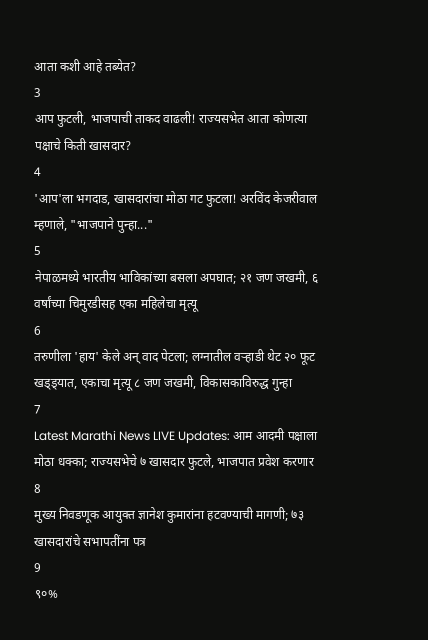आता कशी आहे तब्येत?
3
आप फुटली, भाजपाची ताकद वाढली! राज्यसभेत आता कोणत्या पक्षाचे किती खासदार?
4
'आप'ला भगदाड, खासदारांचा मोठा गट फुटला! अरविंद केजरीवाल म्हणाले, "भाजपाने पुन्हा..."
5
नेपाळमध्ये भारतीय भाविकांच्या बसला अपघात; २१ जण जखमी, ६ वर्षांच्या चिमुरडीसह एका महिलेचा मृत्यू
6
तरुणीला 'हाय' केले अन् वाद पेटला; लग्नातील वऱ्हाडी थेट २० फूट खड्ड्यात, एकाचा मृत्यू ८ जण जखमी, विकासकाविरुद्ध गुन्हा
7
Latest Marathi News LIVE Updates: आम आदमी पक्षाला मोठा धक्का; राज्यसभेचे ७ खासदार फुटले, भाजपात प्रवेश करणार
8
मुख्य निवडणूक आयुक्त ज्ञानेश कुमारांना हटवण्याची मागणी; ७३ खासदारांचे सभापतींना पत्र
9
९०%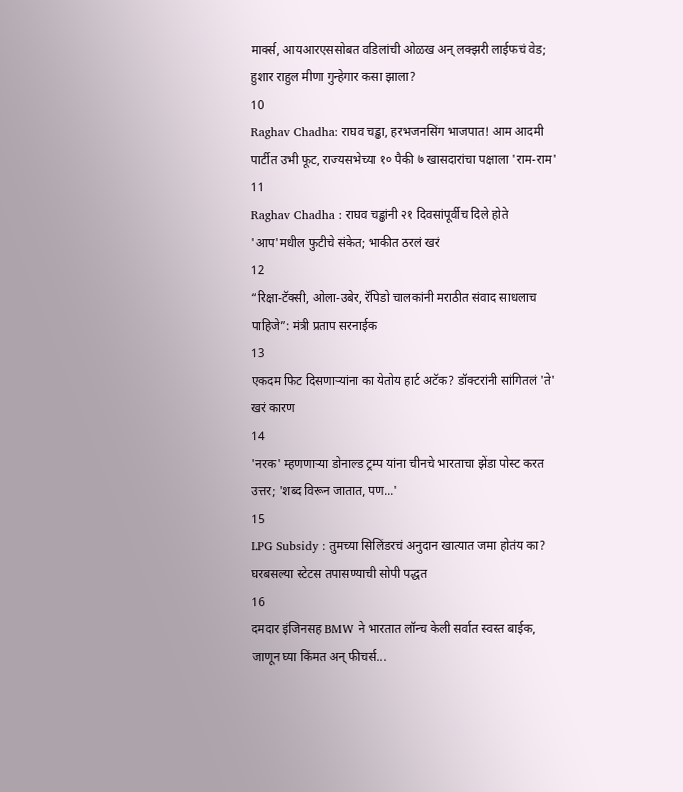मार्क्स, आयआरएससोबत वडिलांची ओळख अन् लक्झरी लाईफचं वेड; हुशार राहुल मीणा गुन्हेगार कसा झाला?
10
Raghav Chadha: राघव चड्ढा, हरभजनसिंग भाजपात! आम आदमी पार्टीत उभी फूट, राज्यसभेच्या १० पैकी ७ खासदारांचा पक्षाला 'राम-राम'
11
Raghav Chadha : राघव चड्ढांनी २१ दिवसांपूर्वीच दिले होते 'आप'मधील फुटीचे संकेत; भाकीत ठरलं खरं
12
“रिक्षा-टॅक्सी, ओला-उबेर, रॅपिडो चालकांनी मराठीत संवाद साधलाच पाहिजे”: मंत्री प्रताप सरनाईक
13
एकदम फिट दिसणाऱ्यांना का येतोय हार्ट अटॅक? डॉक्टरांनी सांगितलं 'ते' खरं कारण
14
'नरक' म्हणणाऱ्या डोनाल्ड ट्रम्प यांना चीनचे भारताचा झेंडा पोस्ट करत उत्तर; 'शब्द विरून जातात, पण...'
15
LPG Subsidy : तुमच्या सिलिंडरचं अनुदान खात्यात जमा होतंय का? घरबसल्या स्टेटस तपासण्याची सोपी पद्धत
16
दमदार इंजिनसह BMW ने भारतात लॉन्च केली सर्वात स्वस्त बाईक, जाणून घ्या किंमत अन् फीचर्स...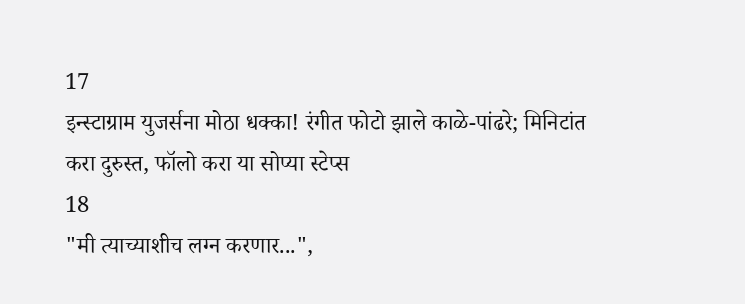17
इन्स्टाग्राम युजर्सना मोठा धक्का! रंगीत फोटो झाले काळे-पांढरे; मिनिटांत करा दुरुस्त, फॉलो करा या सोप्या स्टेप्स
18
"मी त्याच्याशीच लग्न करणार...",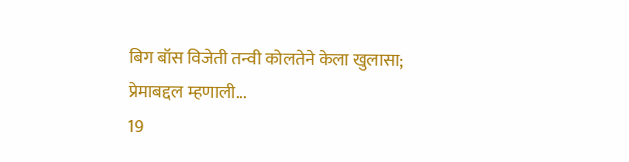बिग बॉस विजेती तन्वी कोलतेने केला खुलासा; प्रेमाबद्दल म्हणाली...
19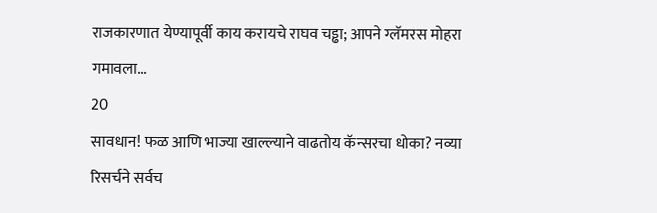राजकारणात येण्यापूर्वी काय करायचे राघव चड्ढा; आपने ग्लॅमरस मोहरा गमावला...
20
सावधान! फळ आणि भाज्या खाल्ल्याने वाढतोय कॅन्सरचा धोका? नव्या रिसर्चने सर्वच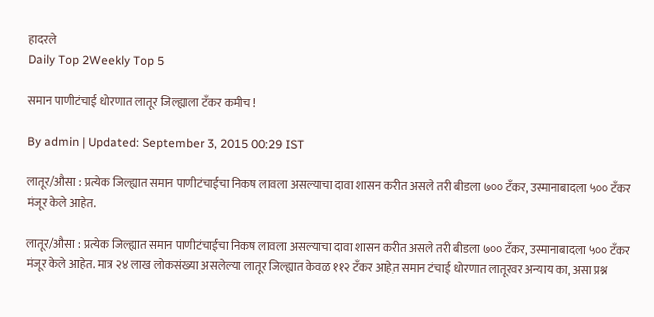हादरले
Daily Top 2Weekly Top 5

समान पाणीटंचाई धोरणात लातूर जिल्ह्याला टँकर कमीच !

By admin | Updated: September 3, 2015 00:29 IST

लातूर/औसा : प्रत्येक जिल्ह्यात समान पाणीटंचाईचा निकष लावला असल्याचा दावा शासन करीत असले तरी बीडला ७०० टँकर, उस्मानाबादला ५०० टँकर मंजूर केले आहेत.

लातूर/औसा : प्रत्येक जिल्ह्यात समान पाणीटंचाईचा निकष लावला असल्याचा दावा शासन करीत असले तरी बीडला ७०० टँकर, उस्मानाबादला ५०० टँकर मंजूर केले आहेत. मात्र २४ लाख लोकसंख्या असलेल्या लातूर जिल्ह्यात केवळ ११२ टँकर आहेत़ समान टंचाई धोरणात लातूरवर अन्याय का, असा प्रश्न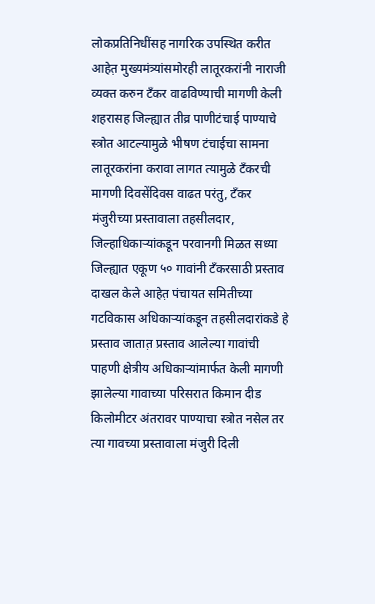लोकप्रतिनिधींसह नागरिक उपस्थित करीत आहेत़ मुख्यमंत्र्यांसमोरही लातूरकरांनी नाराजी व्यक्त करुन टँकर वाढविण्याची मागणी केली शहरासह जिल्ह्यात तीव्र पाणीटंचाई पाण्याचे स्त्रोत आटल्यामुळे भीषण टंचाईचा सामना लातूरकरांना करावा लागत त्यामुळे टँकरची मागणी दिवसेंदिवस वाढत परंतु, टँकर मंजुरीच्या प्रस्तावाला तहसीलदार, जिल्हाधिकाऱ्यांकडून परवानगी मिळत सध्या जिल्ह्यात एकूण ५० गावांनी टँकरसाठी प्रस्ताव दाखल केले आहेत़ पंचायत समितीच्या गटविकास अधिकाऱ्यांकडून तहसीलदारांकडे हे प्रस्ताव जातात़ प्रस्ताव आलेल्या गावांची पाहणी क्षेत्रीय अधिकाऱ्यांमार्फत केली मागणी झालेल्या गावाच्या परिसरात किमान दीड किलोमीटर अंतरावर पाण्याचा स्त्रोत नसेल तर त्या गावच्या प्रस्तावाला मंजुरी दिली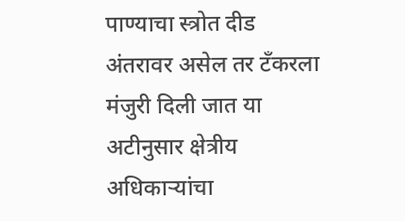पाण्याचा स्त्रोत दीड अंतरावर असेल तर टँकरला मंजुरी दिली जात या अटीनुसार क्षेत्रीय अधिकाऱ्यांचा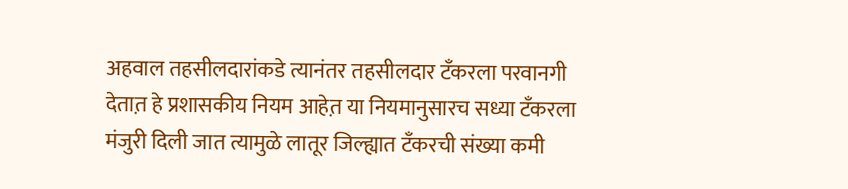अहवाल तहसीलदारांकडे त्यानंतर तहसीलदार टँकरला परवानगी देतात़ हे प्रशासकीय नियम आहेत़ या नियमानुसारच सध्या टँकरला मंजुरी दिली जात त्यामुळे लातूर जिल्ह्यात टँकरची संख्या कमी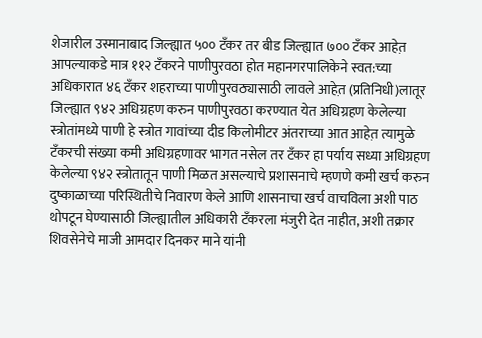शेजारील उस्मानाबाद जिल्ह्यात ५०० टँकर तर बीड जिल्ह्यात ७०० टँकर आहेत़ आपल्याकडे मात्र ११२ टँकरने पाणीपुरवठा होत महानगरपालिकेने स्वत:च्या अधिकारात ४६ टँकर शहराच्या पाणीपुरवठ्यासाठी लावले आहेत़ (प्रतिनिधी)लातूर जिल्ह्यात ९४२ अधिग्रहण करुन पाणीपुरवठा करण्यात येत अधिग्रहण केलेल्या स्त्रोतांमध्ये पाणी हे स्त्रोत गावांच्या दीड किलोमीटर अंतराच्या आत आहेत़ त्यामुळे टँकरची संख्या कमी अधिग्रहणावर भागत नसेल तर टँकर हा पर्याय सध्या अधिग्रहण केलेल्या ९४२ स्त्रोतातून पाणी मिळत असल्याचे प्रशासनाचे म्हणणे कमी खर्च करुन दुष्काळाच्या परिस्थितीचे निवारण केले आणि शासनाचा खर्च वाचविला अशी पाठ थोपटून घेण्यासाठी जिल्ह्यातील अधिकारी टँकरला मंजुरी देत नाहीत, अशी तक्रार शिवसेनेचे माजी आमदार दिनकर माने यांनी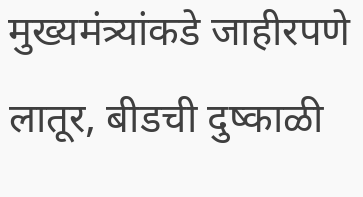मुख्यमंत्र्यांकडे जाहीरपणे लातूर, बीडची दुष्काळी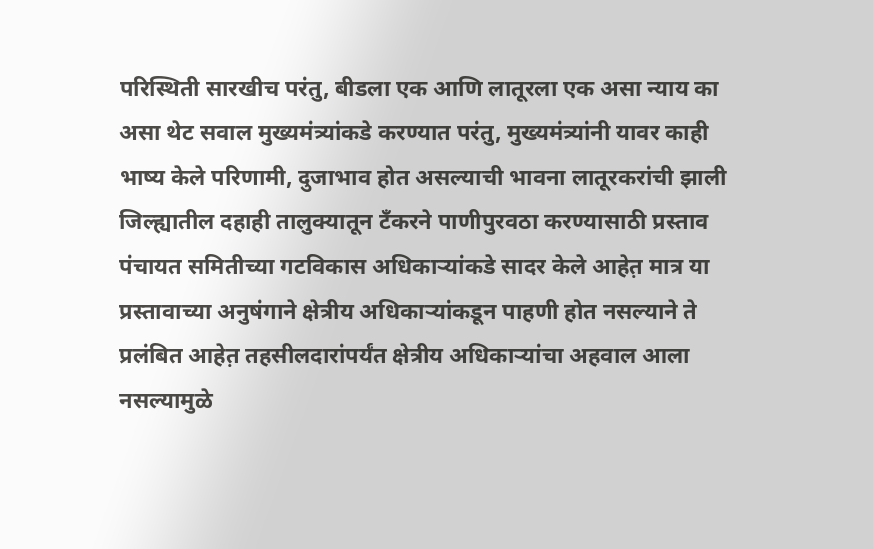परिस्थिती सारखीच परंतु, बीडला एक आणि लातूरला एक असा न्याय का असा थेट सवाल मुख्यमंत्र्यांकडे करण्यात परंतु, मुख्यमंत्र्यांनी यावर काही भाष्य केले परिणामी, दुजाभाव होत असल्याची भावना लातूरकरांची झाली जिल्ह्यातील दहाही तालुक्यातून टँकरने पाणीपुरवठा करण्यासाठी प्रस्ताव पंचायत समितीच्या गटविकास अधिकाऱ्यांकडे सादर केले आहेत़ मात्र या प्रस्तावाच्या अनुषंगाने क्षेत्रीय अधिकाऱ्यांकडून पाहणी होत नसल्याने ते प्रलंबित आहेत़ तहसीलदारांपर्यंत क्षेत्रीय अधिकाऱ्यांचा अहवाल आला नसल्यामुळे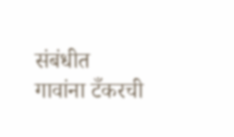संबंधीत गावांना टँकरची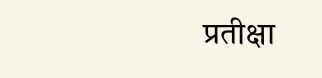प्रतीक्षा